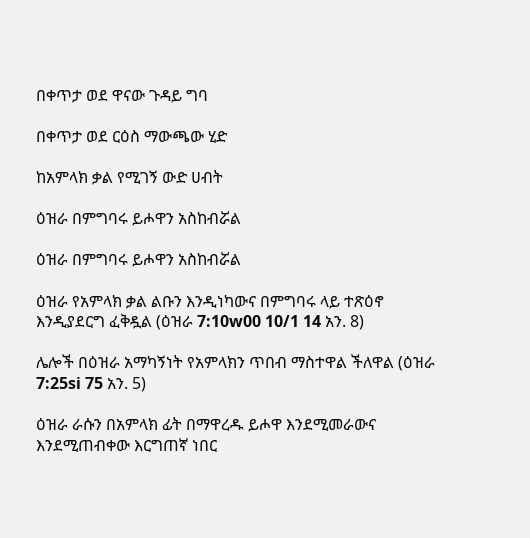በቀጥታ ወደ ዋናው ጉዳይ ግባ

በቀጥታ ወደ ርዕስ ማውጫው ሂድ

ከአምላክ ቃል የሚገኝ ውድ ሀብት

ዕዝራ በምግባሩ ይሖዋን አስከብሯል

ዕዝራ በምግባሩ ይሖዋን አስከብሯል

ዕዝራ የአምላክ ቃል ልቡን እንዲነካውና በምግባሩ ላይ ተጽዕኖ እንዲያደርግ ፈቅዷል (ዕዝራ 7:10w00 10/1 14 አን. 8)

ሌሎች በዕዝራ አማካኝነት የአምላክን ጥበብ ማስተዋል ችለዋል (ዕዝራ 7:25si 75 አን. 5)

ዕዝራ ራሱን በአምላክ ፊት በማዋረዱ ይሖዋ እንደሚመራውና እንደሚጠብቀው እርግጠኛ ነበር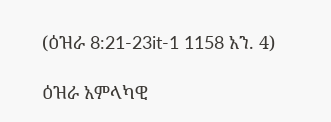(ዕዝራ 8:21-23it-1 1158 አን. 4)

ዕዝራ አምላካዊ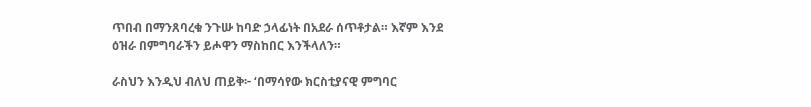ጥበብ በማንጸባረቁ ንጉሡ ከባድ ኃላፊነት በአደራ ሰጥቶታል። እኛም እንደ ዕዝራ በምግባራችን ይሖዋን ማስከበር እንችላለን።

ራስህን እንዲህ ብለህ ጠይቅ፦ ‘በማሳየው ክርስቲያናዊ ምግባር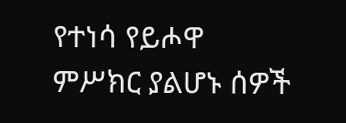የተነሳ የይሖዋ ምሥክር ያልሆኑ ሰዎች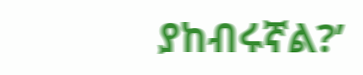ያከብሩኛል?’